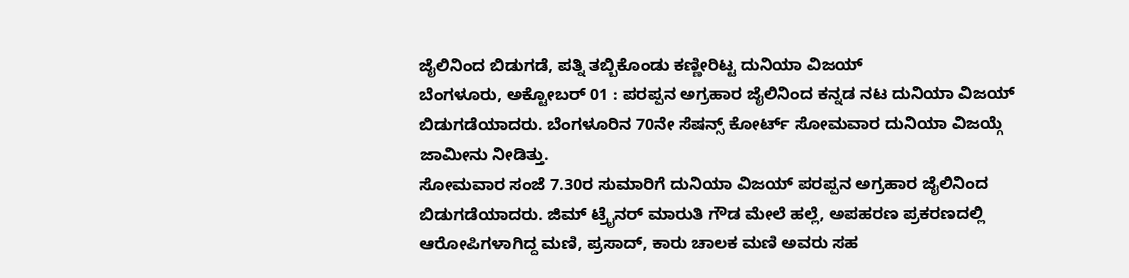ಜೈಲಿನಿಂದ ಬಿಡುಗಡೆ, ಪತ್ನಿ ತಬ್ಬಿಕೊಂಡು ಕಣ್ಣೀರಿಟ್ಟ ದುನಿಯಾ ವಿಜಯ್
ಬೆಂಗಳೂರು, ಅಕ್ಟೋಬರ್ 01 : ಪರಪ್ಪನ ಅಗ್ರಹಾರ ಜೈಲಿನಿಂದ ಕನ್ನಡ ನಟ ದುನಿಯಾ ವಿಜಯ್ ಬಿಡುಗಡೆಯಾದರು. ಬೆಂಗಳೂರಿನ 70ನೇ ಸೆಷನ್ಸ್ ಕೋರ್ಟ್ ಸೋಮವಾರ ದುನಿಯಾ ವಿಜಯ್ಗೆ ಜಾಮೀನು ನೀಡಿತ್ತು.
ಸೋಮವಾರ ಸಂಜೆ 7.30ರ ಸುಮಾರಿಗೆ ದುನಿಯಾ ವಿಜಯ್ ಪರಪ್ಪನ ಅಗ್ರಹಾರ ಜೈಲಿನಿಂದ ಬಿಡುಗಡೆಯಾದರು. ಜಿಮ್ ಟ್ರೈನರ್ ಮಾರುತಿ ಗೌಡ ಮೇಲೆ ಹಲ್ಲೆ, ಅಪಹರಣ ಪ್ರಕರಣದಲ್ಲಿ ಆರೋಪಿಗಳಾಗಿದ್ದ ಮಣಿ, ಪ್ರಸಾದ್, ಕಾರು ಚಾಲಕ ಮಣಿ ಅವರು ಸಹ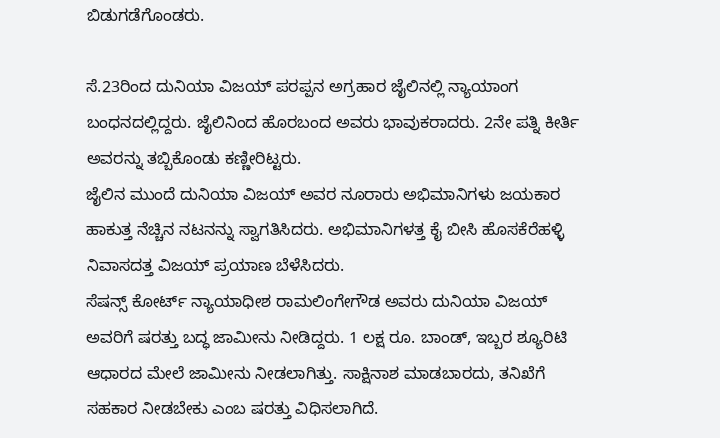ಬಿಡುಗಡೆಗೊಂಡರು.

ಸೆ.23ರಿಂದ ದುನಿಯಾ ವಿಜಯ್ ಪರಪ್ಪನ ಅಗ್ರಹಾರ ಜೈಲಿನಲ್ಲಿ ನ್ಯಾಯಾಂಗ ಬಂಧನದಲ್ಲಿದ್ದರು. ಜೈಲಿನಿಂದ ಹೊರಬಂದ ಅವರು ಭಾವುಕರಾದರು. 2ನೇ ಪತ್ನಿ ಕೀರ್ತಿ ಅವರನ್ನು ತಬ್ಬಿಕೊಂಡು ಕಣ್ಣೀರಿಟ್ಟರು.
ಜೈಲಿನ ಮುಂದೆ ದುನಿಯಾ ವಿಜಯ್ ಅವರ ನೂರಾರು ಅಭಿಮಾನಿಗಳು ಜಯಕಾರ ಹಾಕುತ್ತ ನೆಚ್ಚಿನ ನಟನನ್ನು ಸ್ವಾಗತಿಸಿದರು. ಅಭಿಮಾನಿಗಳತ್ತ ಕೈ ಬೀಸಿ ಹೊಸಕೆರೆಹಳ್ಳಿ ನಿವಾಸದತ್ತ ವಿಜಯ್ ಪ್ರಯಾಣ ಬೆಳೆಸಿದರು.
ಸೆಷನ್ಸ್ ಕೋರ್ಟ್ ನ್ಯಾಯಾಧೀಶ ರಾಮಲಿಂಗೇಗೌಡ ಅವರು ದುನಿಯಾ ವಿಜಯ್ ಅವರಿಗೆ ಷರತ್ತು ಬದ್ಧ ಜಾಮೀನು ನೀಡಿದ್ದರು. 1 ಲಕ್ಷ ರೂ. ಬಾಂಡ್, ಇಬ್ಬರ ಶ್ಯೂರಿಟಿ ಆಧಾರದ ಮೇಲೆ ಜಾಮೀನು ನೀಡಲಾಗಿತ್ತು. ಸಾಕ್ಷಿನಾಶ ಮಾಡಬಾರದು, ತನಿಖೆಗೆ ಸಹಕಾರ ನೀಡಬೇಕು ಎಂಬ ಷರತ್ತು ವಿಧಿಸಲಾಗಿದೆ.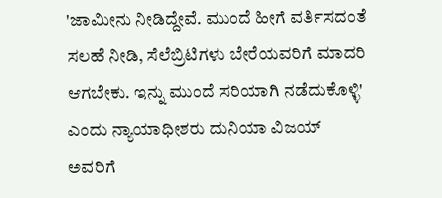'ಜಾಮೀನು ನೀಡಿದ್ದೇವೆ. ಮುಂದೆ ಹೀಗೆ ವರ್ತಿಸದಂತೆ ಸಲಹೆ ನೀಡಿ, ಸೆಲೆಬ್ರಿಟಿಗಳು ಬೇರೆಯವರಿಗೆ ಮಾದರಿ ಆಗಬೇಕು. ಇನ್ನು ಮುಂದೆ ಸರಿಯಾಗಿ ನಡೆದುಕೊಳ್ಳಿ' ಎಂದು ನ್ಯಾಯಾಧೀಶರು ದುನಿಯಾ ವಿಜಯ್ ಅವರಿಗೆ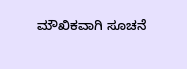ಮೌಖಿಕವಾಗಿ ಸೂಚನೆ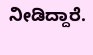ನೀಡಿದ್ದಾರೆ.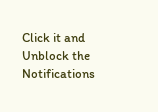Click it and Unblock the Notifications